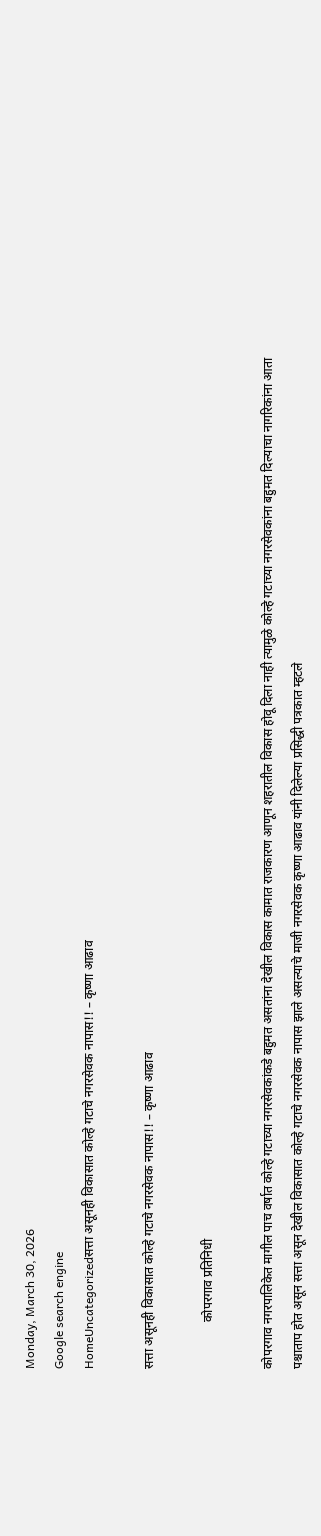Monday, March 30, 2026
Google search engine
HomeUncategorizedसत्ता असूनही विकासात कोल्हे गटाचे नगरसेवक नापास!! – कृष्णा आढाव

सत्ता असूनही विकासात कोल्हे गटाचे नगरसेवक नापास!! – कृष्णा आढाव

               कोपरगाव प्रतिनिधी

कोपरगाव नगरपालिकेत मागील पाच वर्षात कोल्हे गटाच्या नगरसेवकांकडे बहुमत असतांना देखील विकास कामात राजकारण आणून शहरातील विकास होवू दिला नाही त्यामुळे कोल्हे गटाच्या नगरसेवकांना बहुमत दिल्याचा नागरिकांना आता पश्चाताप होत असून सत्ता असून देखील विकासात कोल्हे गटाचे नगरसेवक नापास झाले असल्याचे माजी नगरसेवक कृष्णा आढाव यांनी दिलेल्या प्रसिद्धी पत्रकात म्हटले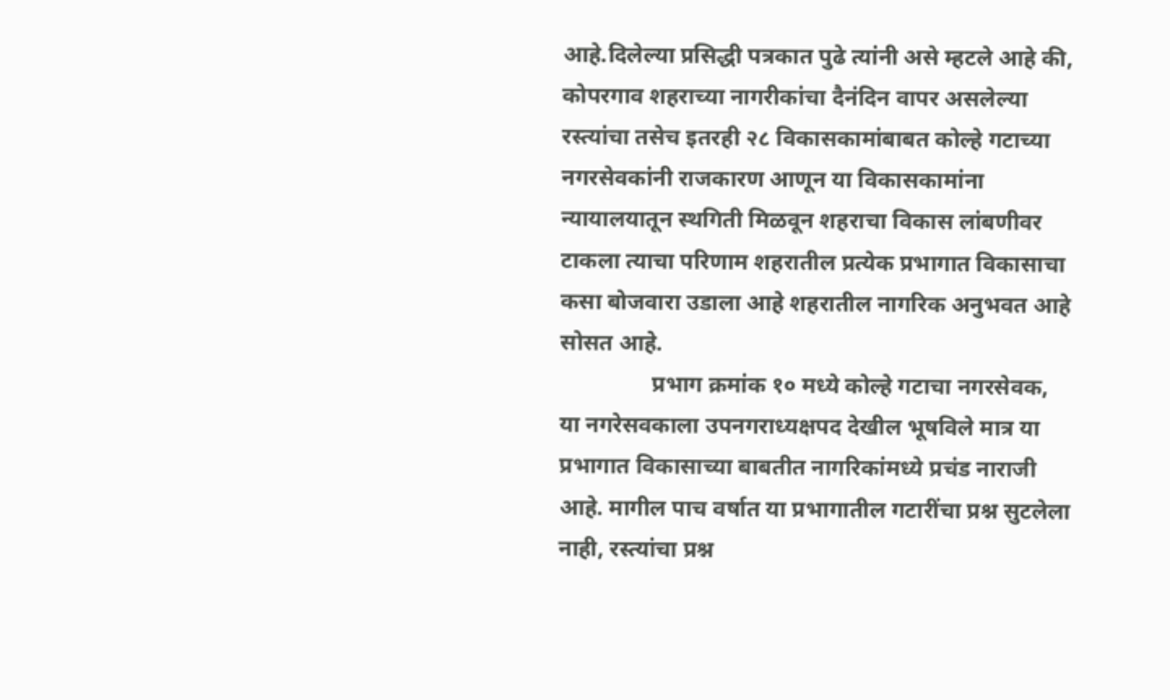आहे.दिलेल्या प्रसिद्धी पत्रकात पुढे त्यांनी असे म्हटले आहे की, कोपरगाव शहराच्या नागरीकांचा दैनंदिन वापर असलेल्या रस्त्यांचा तसेच इतरही २८ विकासकामांबाबत कोल्हे गटाच्या नगरसेवकांनी राजकारण आणून या विकासकामांना न्यायालयातून स्थगिती मिळवून शहराचा विकास लांबणीवर टाकला त्याचा परिणाम शहरातील प्रत्येक प्रभागात विकासाचा कसा बोजवारा उडाला आहे शहरातील नागरिक अनुभवत आहे सोसत आहे.
                प्रभाग क्रमांक १० मध्ये कोल्हे गटाचा नगरसेवक,  या नगरेसवकाला उपनगराध्यक्षपद देखील भूषविले मात्र या प्रभागात विकासाच्या बाबतीत नागरिकांमध्ये प्रचंड नाराजी आहे. मागील पाच वर्षात या प्रभागातील गटारींचा प्रश्न सुटलेला नाही, रस्त्यांचा प्रश्न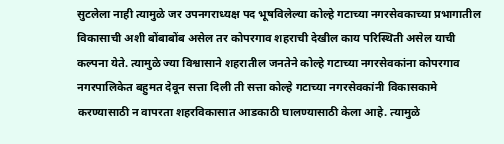सुटलेला नाही त्यामुळे जर उपनगराध्यक्ष पद भूषविलेल्या कोल्हे गटाच्या नगरसेवकाच्या प्रभागातील विकासाची अशी बोंबाबोंब असेल तर कोपरगाव शहराची देखील काय परिस्थिती असेल याची कल्पना येते. त्यामुळे ज्या विश्वासाने शहरातील जनतेने कोल्हे गटाच्या नगरसेवकांना कोपरगाव नगरपालिकेत बहुमत देवून सत्ता दिली ती सत्ता कोल्हे गटाच्या नगरसेवकांनी विकासकामे करण्यासाठी न वापरता शहरविकासात आडकाठी घालण्यासाठी केला आहे. त्यामुळे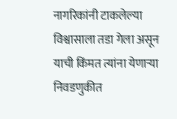नागरिकांनी टाकलेल्या विश्वासाला तडा गेला असून याची किंमत त्यांना येणाऱ्या निवडणुकीत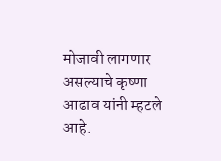मोजावी लागणार असल्याचे कृष्णा आढाव यांनी म्हटले आहे.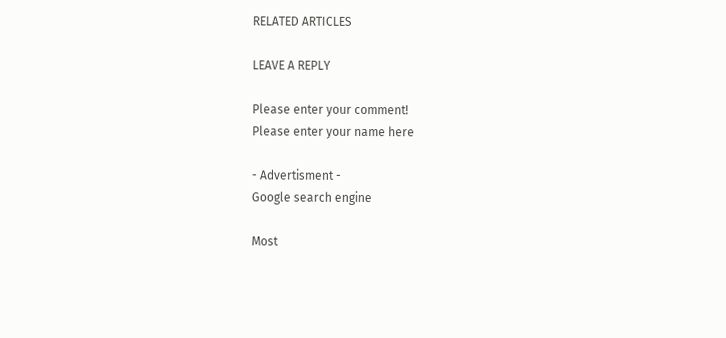RELATED ARTICLES

LEAVE A REPLY

Please enter your comment!
Please enter your name here

- Advertisment -
Google search engine

Most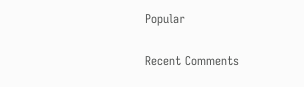Popular

Recent Comments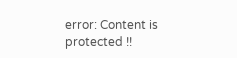error: Content is protected !!